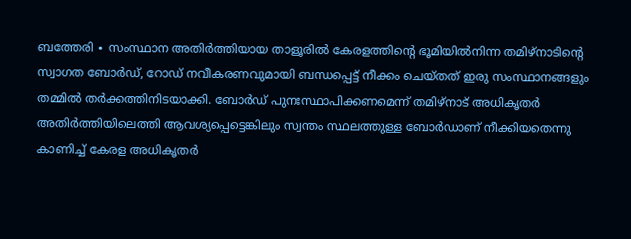ബത്തേരി ∙ സംസ്ഥാന അതിർത്തിയായ താളൂരിൽ കേരളത്തിന്റെ ഭൂമിയിൽനിന്ന തമിഴ്നാടിന്റെ സ്വാഗത ബോർഡ്, റോഡ് നവീകരണവുമായി ബന്ധപ്പെട്ട് നീക്കം ചെയ്തത് ഇരു സംസ്ഥാനങ്ങളും തമ്മിൽ തർക്കത്തിനിടയാക്കി. ബോർഡ് പുനഃസ്ഥാപിക്കണമെന്ന് തമിഴ്നാട് അധികൃതർ അതിർത്തിയിലെത്തി ആവശ്യപ്പെട്ടെങ്കിലും സ്വന്തം സ്ഥലത്തുള്ള ബോർഡാണ് നീക്കിയതെന്നു കാണിച്ച് കേരള അധികൃതർ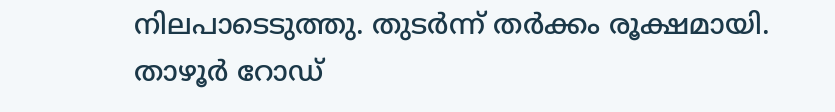നിലപാടെടുത്തു. തുടർന്ന് തർക്കം രൂക്ഷമായി.
താഴൂർ റോഡ്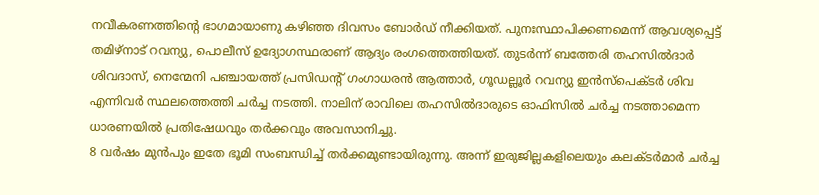നവീകരണത്തിന്റെ ഭാഗമായാണു കഴിഞ്ഞ ദിവസം ബോർഡ് നീക്കിയത്. പുനഃസ്ഥാപിക്കണമെന്ന് ആവശ്യപ്പെട്ട് തമിഴ്നാട് റവന്യു, പൊലീസ് ഉദ്യോഗസ്ഥരാണ് ആദ്യം രംഗത്തെത്തിയത്. തുടർന്ന് ബത്തേരി തഹസിൽദാർ ശിവദാസ്, നെന്മേനി പഞ്ചായത്ത് പ്രസിഡന്റ് ഗംഗാധരൻ ആത്താർ, ഗൂഡല്ലൂർ റവന്യു ഇൻസ്പെക്ടർ ശിവ എന്നിവർ സ്ഥലത്തെത്തി ചർച്ച നടത്തി. നാലിന് രാവിലെ തഹസിൽദാരുടെ ഓഫിസിൽ ചർച്ച നടത്താമെന്ന ധാരണയിൽ പ്രതിഷേധവും തർക്കവും അവസാനിച്ചു.
8 വർഷം മുൻപും ഇതേ ഭൂമി സംബന്ധിച്ച് തർക്കമുണ്ടായിരുന്നു. അന്ന് ഇരുജില്ലകളിലെയും കലക്ടർമാർ ചർച്ച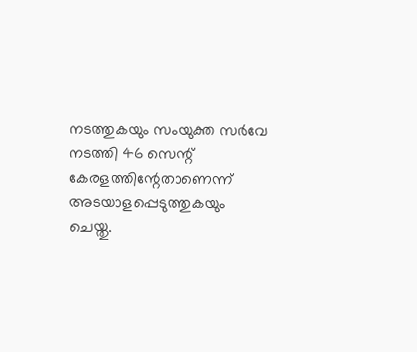നടത്തുകയും സംയുക്ത സർവേ നടത്തി 46 സെന്റ് കേരളത്തിന്റേതാണെന്ന് അടയാളപ്പെടുത്തുകയും ചെയ്തു.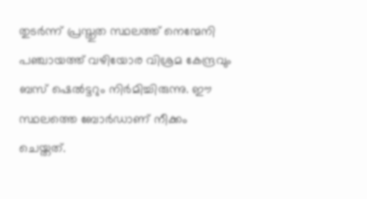തുടർന്ന് പ്രസ്തുത സ്ഥലത്ത് നെന്മേനി പഞ്ചായത്ത് വഴിയോര വിശ്രമ കേന്ദ്രവും ബസ് ഷെൽട്ടറും നിർമിച്ചിരുന്നു. ഈ സ്ഥലത്തെ ബോർഡാണ് നീക്കം ചെയ്തത്.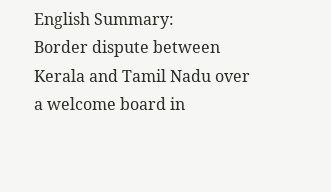English Summary:
Border dispute between Kerala and Tamil Nadu over a welcome board in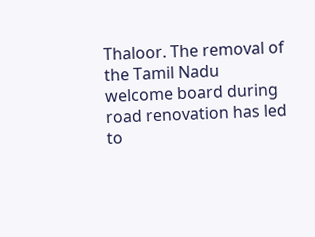Thaloor. The removal of the Tamil Nadu welcome board during road renovation has led to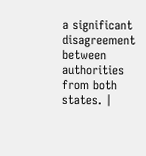a significant disagreement between authorities from both states. |